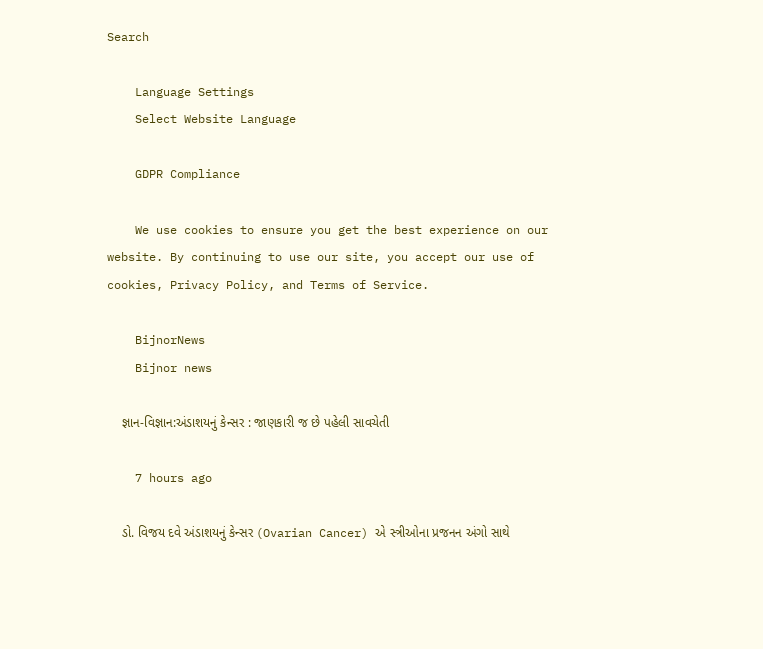Search

    Language Settings
    Select Website Language

    GDPR Compliance

    We use cookies to ensure you get the best experience on our website. By continuing to use our site, you accept our use of cookies, Privacy Policy, and Terms of Service.

    BijnorNews
    Bijnor news

    જ્ઞાન-વિજ્ઞાન:અંડાશયનું કેન્સર : જાણકારી જ છે પહેલી સાવચેતી

    7 hours ago

    ડો. વિજય દવે અંડાશયનું કેન્સર (Ovarian Cancer) એ સ્ત્રીઓના પ્રજનન અંગો સાથે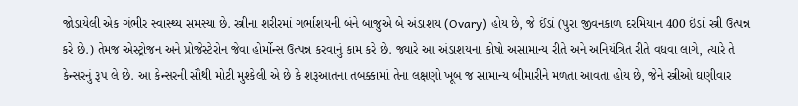જોડાયેલી એક ગંભીર સ્વાસ્થ્ય સમસ્યા છે. સ્ત્રીના શરીરમાં ગર્ભાશયની બંને બાજુએ બે અંડાશય (Ovary) હોય છે, જે ઈંડાં (પુરા જીવનકાળ દરમિયાન 400 ઇંડાં સ્ત્રી ઉત્પન્ન કરે છે.) તેમજ એસ્ટ્રોજન અને પ્રોજેસ્ટેરોન જેવા હોર્મોન્સ ઉત્પન્ન કરવાનું કામ કરે છે. જ્યારે આ અંડાશયના કોષો અસામાન્ય રીતે અને અનિયંત્રિત રીતે વધવા લાગે, ત્યારે તે કેન્સરનું રૂપ લે છે. આ કેન્સરની સૌથી મોટી મુશ્કેલી એ છે કે શરૂઆતના તબક્કામાં તેના લક્ષણો ખૂબ જ સામાન્ય બીમારીને મળતા આવતા હોય છે, જેને સ્ત્રીઓ ઘણીવાર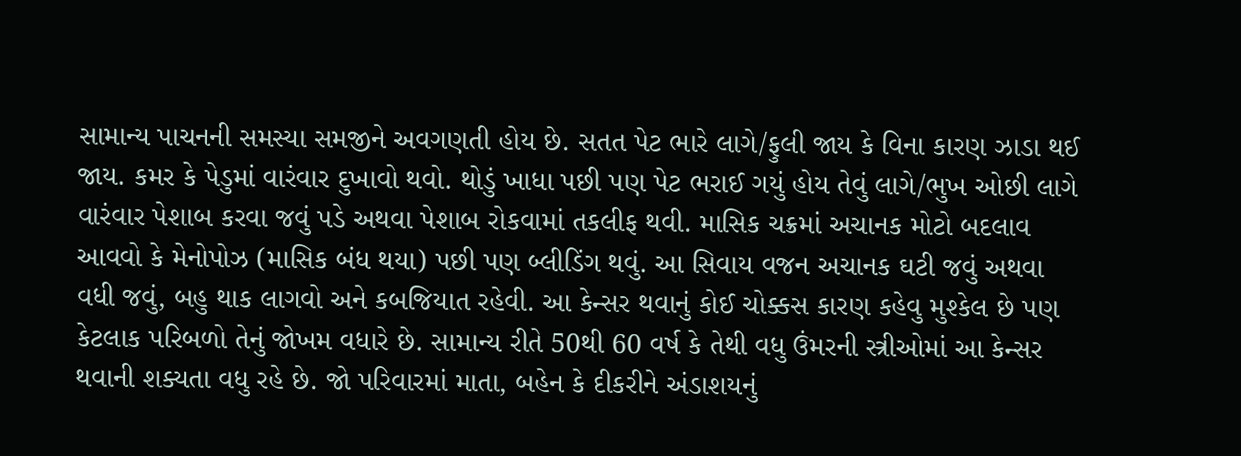સામાન્ય પાચનની સમસ્યા સમજીને અવગણતી હોય છે. સતત પેટ ભારે લાગે/ફુલી જાય કે વિના કારણ ઝાડા થઈ જાય. કમર કે પેડુમાં વારંવાર દુખાવો થવો. થોડું ખાધા પછી પણ પેટ ભરાઈ ગયું હોય તેવું લાગે/ભુખ ઓછી લાગે વારંવાર પેશાબ કરવા જવું પડે અથવા પેશાબ રોકવામાં તકલીફ થવી. માસિક ચક્રમાં અચાનક મોટો બદલાવ આવવો કે મેનોપોઝ (માસિક બંધ થયા) પછી પણ બ્લીડિંગ થવું. આ સિવાય વજન અચાનક ઘટી જવું અથવા વધી જવું, બહુ થાક લાગવો અને કબજિયાત રહેવી. આ કેન્સર થવાનું કોઈ ચોક્કસ કારણ કહેવુ મુશ્કેલ છે પણ કેટલાક પરિબળો તેનું જોખમ વધારે છે. સામાન્ય રીતે 50થી 60 વર્ષ કે તેથી વધુ ઉંમરની સ્ત્રીઓમાં આ કેન્સર થવાની શક્યતા વધુ રહે છે. જો પરિવારમાં માતા, બહેન કે દીકરીને અંડાશયનું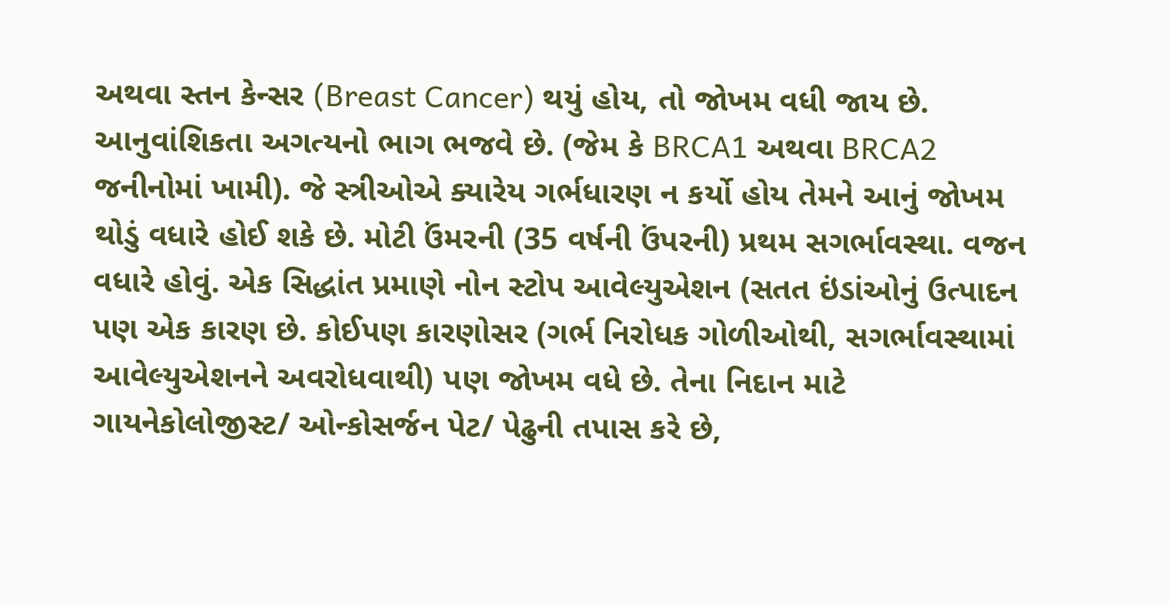અથવા સ્તન કેન્સર (Breast Cancer) થયું હોય, તો જોખમ વધી જાય છે. આનુવાંશિકતા અગત્યનો ભાગ ભજવે છે. (જેમ કે BRCA1 અથવા BRCA2 જનીનોમાં ખામી). જે સ્ત્રીઓએ ક્યારેય ગર્ભધારણ ન કર્યો હોય તેમને આનું જોખમ થોડું વધારે હોઈ શકે છે. મોટી ઉંમરની (35 વર્ષની ઉંપરની) પ્રથમ સગર્ભાવસ્થા. વજન વધારે હોવું. એક સિદ્ધાંત પ્રમાણે નોન સ્ટોપ આવેલ્યુએશન (સતત ઇંડાંઓનું ઉત્પાદન પણ એક કારણ છે. કોઈપણ કારણોસર (ગર્ભ નિરોધક ગોળીઓથી, સગર્ભાવસ્થામાં આવેલ્યુએશનને અવરોધવાથી) પણ જોખમ વધે છે. તેના નિદાન માટે ગાયનેકોલોજીસ્ટ/ ઓન્કોસર્જન પેટ/ પેઢુની તપાસ કરે છે,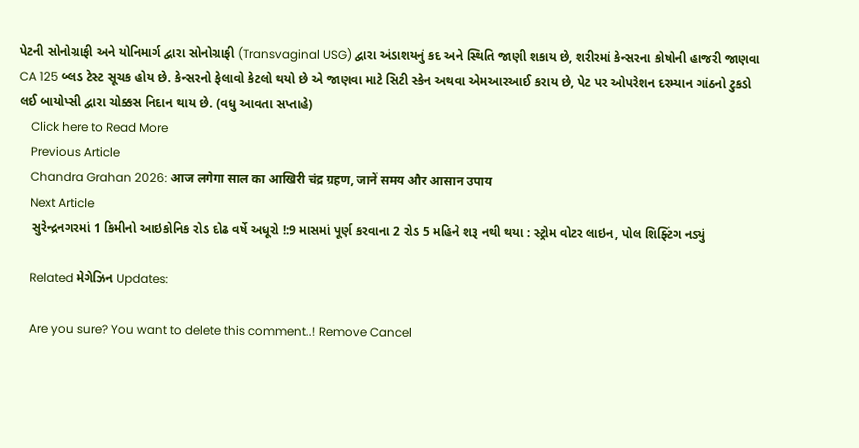પેટની સોનોગ્રાફી અને યોનિમાર્ગ દ્વારા સોનોગ્રાફી (Transvaginal USG) દ્વારા અંડાશયનું કદ અને સ્થિતિ જાણી શકાય છે, શરીરમાં કેન્સરના કોષોની હાજરી જાણવા CA 125 બ્લડ ટેસ્ટ સૂચક હોય છે. કેન્સરનો ફેલાવો કેટલો થયો છે એ જાણવા માટે સિટી સ્કેન અથવા એમઆરઆઈ કરાય છે, પેટ પર ઓપરેશન દરમ્યાન ગાંઠનો ટુકડો લઈ બાયોપ્સી દ્વારા ચોક્કસ નિદાન થાય છે. (વધુ આવતા સપ્તાહે)
    Click here to Read More
    Previous Article
    Chandra Grahan 2026: आज लगेगा साल का आखिरी चंद्र ग्रहण, जानें समय और आसान उपाय
    Next Article
    સુરેન્દ્રનગરમાં 1 કિમીનો આઇકોનિક રોડ દોઢ વર્ષે અધૂરો !:9 માસમાં પૂર્ણ કરવાના 2 રોડ 5 મહિને શરૂ નથી થયા : સ્ટ્રોમ વોટર લાઇન, પોલ શિફ્ટિંગ નડ્યું

    Related મેગેઝિન Updates:

    Are you sure? You want to delete this comment..! Remove Cancel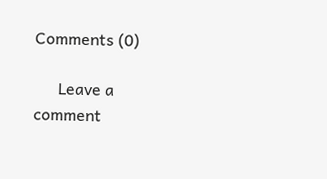Comments (0)

      Leave a comment